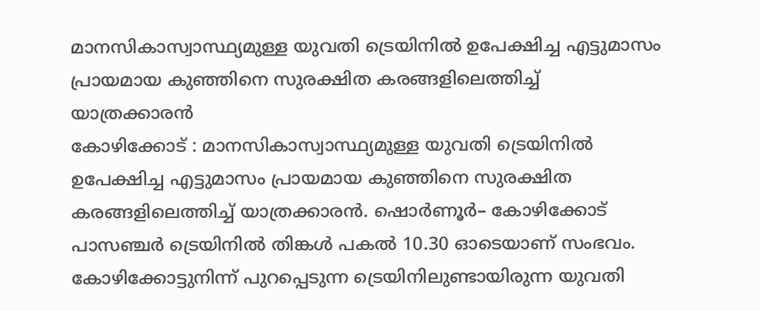മാനസികാസ്വാസ്ഥ്യമുള്ള യുവതി ട്രെയിനിൽ ഉപേക്ഷിച്ച എട്ടുമാസം പ്രായമായ കുഞ്ഞിനെ സുരക്ഷിത കരങ്ങളിലെത്തിച്ച് യാത്രക്കാരൻ
കോഴിക്കോട് : മാനസികാസ്വാസ്ഥ്യമുള്ള യുവതി ട്രെയിനിൽ ഉപേക്ഷിച്ച എട്ടുമാസം പ്രായമായ കുഞ്ഞിനെ സുരക്ഷിത കരങ്ങളിലെത്തിച്ച് യാത്രക്കാരൻ. ഷൊർണൂർ– കോഴിക്കോട് പാസഞ്ചർ ട്രെയിനിൽ തിങ്കൾ പകൽ 10.30 ഓടെയാണ് സംഭവം. കോഴിക്കോട്ടുനിന്ന് പുറപ്പെടുന്ന ട്രെയിനിലുണ്ടായിരുന്ന യുവതി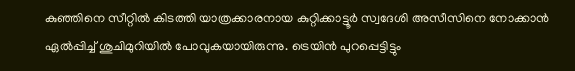കുഞ്ഞിനെ സീറ്റിൽ കിടത്തി യാത്രക്കാരനായ കുറ്റിക്കാട്ടൂർ സ്വദേശി അസീസിനെ നോക്കാൻ ഏൽപ്പിച്ച് ശുചിമുറിയിൽ പോവുകയായിരുന്നു. ട്രെയിൻ പുറപ്പെട്ടിട്ടും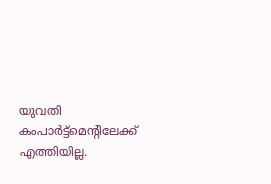യുവതി കംപാർട്ട്മെന്റിലേക്ക് എത്തിയില്ല.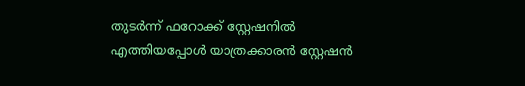തുടർന്ന് ഫറോക്ക് സ്റ്റേഷനിൽ എത്തിയപ്പോൾ യാത്രക്കാരൻ സ്റ്റേഷൻ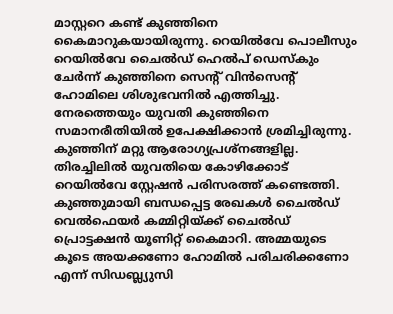മാസ്റ്ററെ കണ്ട് കുഞ്ഞിനെ കൈമാറുകയായിരുന്നു. റെയിൽവേ പൊലീസും റെയിൽവേ ചൈൽഡ് ഹെൽപ് ഡെസ്കും ചേർന്ന് കുഞ്ഞിനെ സെന്റ് വിൻസെന്റ് ഹോമിലെ ശിശുഭവനിൽ എത്തിച്ചു. നേരത്തെയും യുവതി കുഞ്ഞിനെ സമാനരീതിയിൽ ഉപേക്ഷിക്കാൻ ശ്രമിച്ചിരുന്നു. കുഞ്ഞിന് മറ്റു ആരോഗ്യപ്രശ്നങ്ങളില്ല. തിരച്ചിലിൽ യുവതിയെ കോഴിക്കോട് റെയിൽവേ സ്റ്റേഷൻ പരിസരത്ത് കണ്ടെത്തി. കുഞ്ഞുമായി ബന്ധപ്പെട്ട രേഖകൾ ചൈൽഡ് വെൽഫെയർ കമ്മിറ്റിയ്ക്ക് ചൈൽഡ് പ്രൊട്ടക്ഷൻ യൂണിറ്റ് കൈമാറി. അമ്മയുടെ കൂടെ അയക്കണോ ഹോമിൽ പരിചരിക്കണോ എന്ന് സിഡബ്ല്യുസി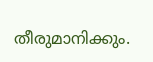തീരുമാനിക്കും.